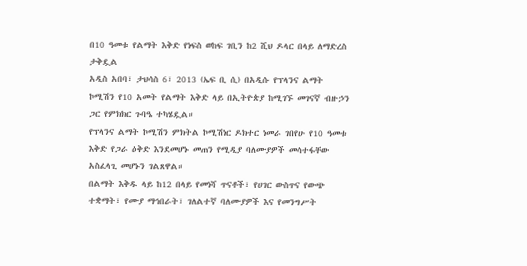በ10 ዓመቱ የልማት እቅድ የነፍስ ወከፍ ገቢን ከ2 ሺህ ዶላር በላይ ለማድረስ ታቅዷል
አዲስ አበባ፣ ታህሳስ 6፣ 2013 (ኤፍ ቢ ሲ) በአዲሱ የፕላንና ልማት ኮሚሽን የ10 አመት የልማት እቅድ ላይ በኢትዮጵያ ከሚገኙ መገናኛ ብዙኃን ጋር የምክክር ጉባዔ ተካሄዷል።
የፕላንና ልማት ኮሚሽን ምክትል ኮሚሽነር ዶክተር ነመራ ገበየሁ የ10 ዓመቱ እቅድ የጋራ ዕቅድ እንደመሆኑ መጠን የሚዲያ ባለሙያዎች መሳተፋቸው አስፈላጊ መሆኑን ገልጸዋል።
በልማት እቅዱ ላይ ከ12 በላይ የመነሻ ጥናቶች፣ የሀገር ውስጥና የውጭ ተቋማት፣ የሙያ ማኅበራት፣ ገለልተኛ ባለሙያዎች እና የመንግሥት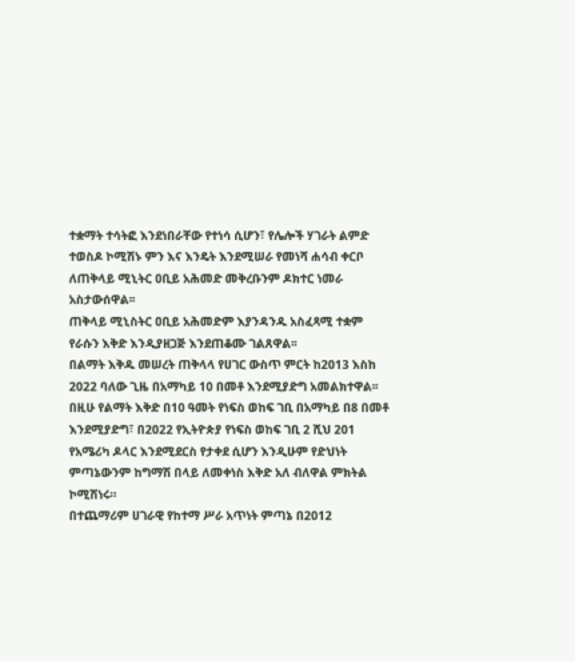ተቋማት ተሳትፎ እንደነበራቸው የተነሳ ሲሆን፣ የሌሎች ሃገራት ልምድ ተወስዶ ኮሚሽኑ ምን እና እንዴት እንደሚሠራ የመነሻ ሐሳብ ቀርቦ ለጠቅላይ ሚኒትር ዐቢይ አሕመድ መቅረቡንም ዶክተር ነመራ አስታውሰዋል፡፡
ጠቅላይ ሚኒስትር ዐቢይ አሕመድም እያንዳንዱ አስፈጻሚ ተቋም የራሱን እቅድ እንዲያዘጋጅ እንደጠቆሙ ገልጸዋል፡፡
በልማት እቅዱ መሠረት ጠቅላላ የሀገር ውስጥ ምርት ከ2013 እስከ 2022 ባለው ጊዜ በአማካይ 10 በመቶ እንደሚያድግ አመልክተዋል፡፡
በዚሁ የልማት እቅድ በ10 ዓመት የነፍስ ወከፍ ገቢ በአማካይ በ8 በመቶ እንደሚያድግ፣ በ2022 የኢትዮጵያ የነፍስ ወከፍ ገቢ 2 ሺህ 201 የአሜሪካ ዶላር እንደሚደርስ የታቀደ ሲሆን እንዲሁም የድህነት ምጣኔውንም ከግማሽ በላይ ለመቀነስ እቅድ አለ ብለዋል ምክትል ኮሚሽነሩ።
በተጨማሪም ሀገራዊ የከተማ ሥራ አጥነት ምጣኔ በ2012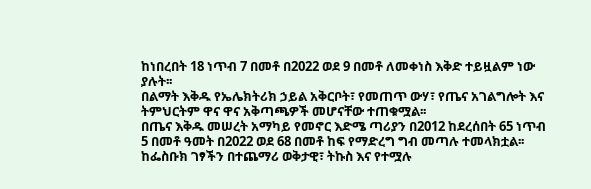ከነበረበት 18 ነጥብ 7 በመቶ በ2022 ወደ 9 በመቶ ለመቀነስ እቅድ ተይዟልም ነው ያሉት፡፡
በልማት እቅዱ የኤሌክትሪክ ኃይል አቅርቦት፣ የመጠጥ ውሃ፣ የጤና አገልግሎት እና ትምህርትም ዋና ዋና አቅጣጫዎች መሆናቸው ተጠቁሟል፡፡
በጤና እቅዱ መሠረት አማካይ የመኖር እድሜ ጣሪያን በ2012 ከደረሰበት 65 ነጥብ 5 በመቶ ዓመት በ2022 ወደ 68 በመቶ ከፍ የማድረግ ግብ መጣሉ ተመላክቷል፡፡
ከፌስቡክ ገፃችን በተጨማሪ ወቅታዊ፣ ትኩስ እና የተሟሉ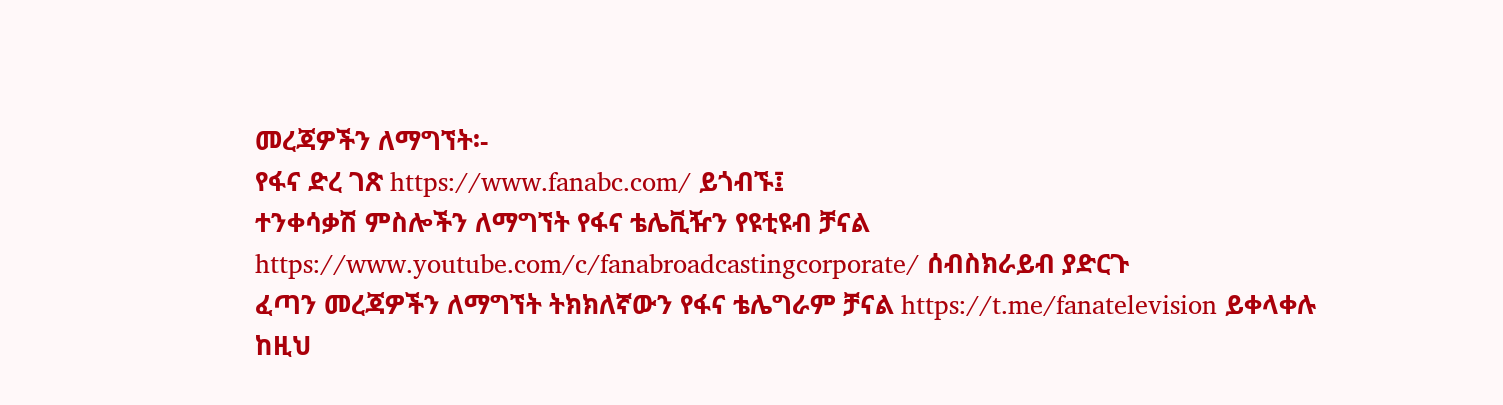መረጃዎችን ለማግኘት፡-
የፋና ድረ ገጽ https://www.fanabc.com/ ይጎብኙ፤
ተንቀሳቃሽ ምስሎችን ለማግኘት የፋና ቴሌቪዥን የዩቲዩብ ቻናል https://www.youtube.com/c/fanabroadcastingcorporate/ ሰብስክራይብ ያድርጉ
ፈጣን መረጃዎችን ለማግኘት ትክክለኛውን የፋና ቴሌግራም ቻናል https://t.me/fanatelevision ይቀላቀሉ
ከዚህ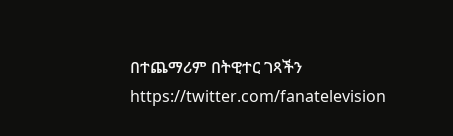በተጨማሪም በትዊተር ገጻችን https://twitter.com/fanatelevision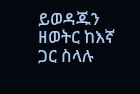ይወዳጁን
ዘወትር ከእኛ ጋር ስላሉ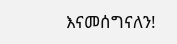እናመሰግናለን!